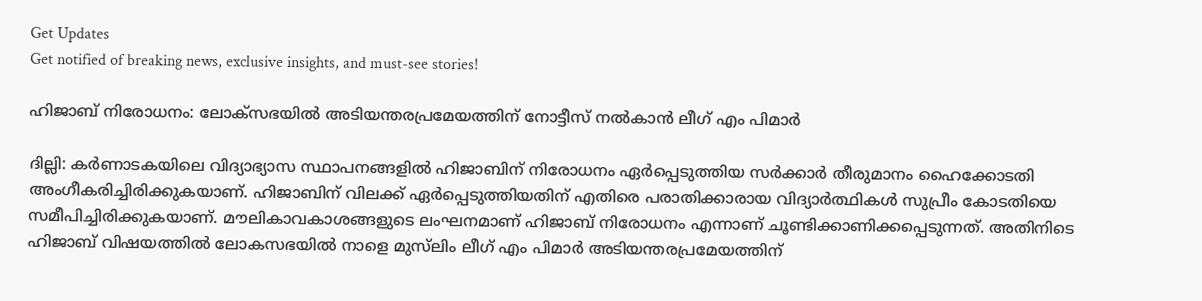Get Updates
Get notified of breaking news, exclusive insights, and must-see stories!

ഹിജാബ് നിരോധനം: ലോക്സഭയിൽ അടിയന്തരപ്രമേയത്തിന് നോട്ടീസ് നൽകാൻ ലീഗ് എം പിമാർ

ദില്ലി: കർണാടകയിലെ വിദ്യാഭ്യാസ സ്ഥാപനങ്ങളിൽ ഹിജാബിന് നിരോധനം ഏർപ്പെടുത്തിയ സർക്കാർ തീരുമാനം ഹൈക്കോടതി അംഗീകരിച്ചിരിക്കുകയാണ്. ഹിജാബിന് വിലക്ക് ഏർപ്പെടുത്തിയതിന് എതിരെ പരാതിക്കാരായ വിദ്യാർത്ഥികൾ സുപ്രീം കോടതിയെ സമീപിച്ചിരിക്കുകയാണ്. മൗലികാവകാശങ്ങളുടെ ലംഘനമാണ് ഹിജാബ് നിരോധനം എന്നാണ് ചൂണ്ടിക്കാണിക്കപ്പെടുന്നത്. അതിനിടെ ഹിജാബ് വിഷയത്തിൽ ലോകസഭയിൽ നാളെ മുസ്‌ലിം ലീഗ് എം പിമാർ അടിയന്തരപ്രമേയത്തിന്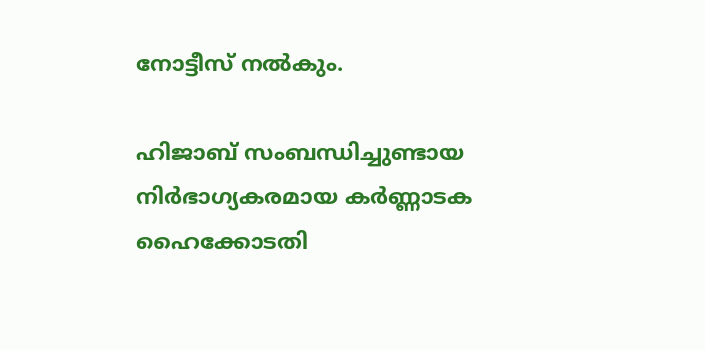നോട്ടീസ് നൽകും.

ഹിജാബ് സംബന്ധിച്ചുണ്ടായ നിർഭാഗ്യകരമായ കർണ്ണാടക ഹൈക്കോടതി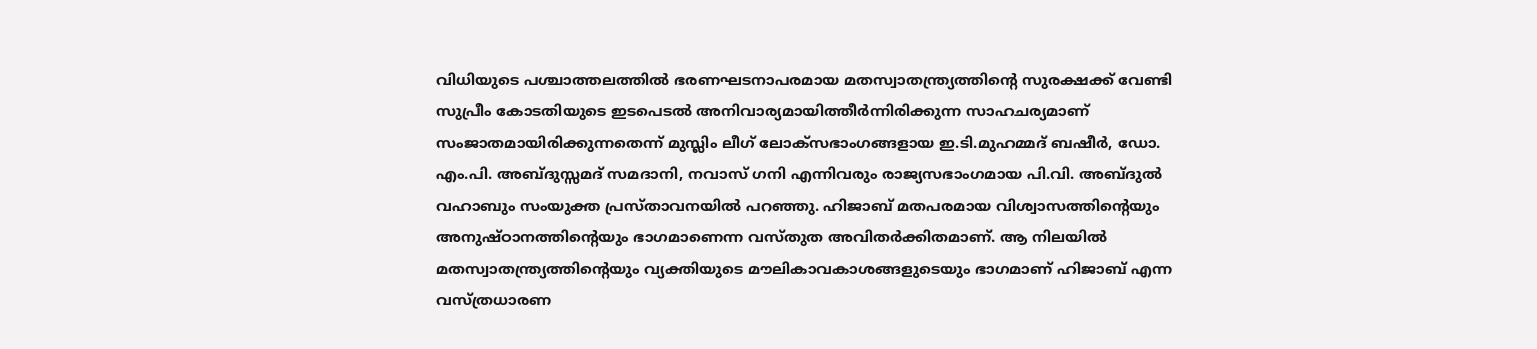വിധിയുടെ പശ്ചാത്തലത്തിൽ ഭരണഘടനാപരമായ മതസ്വാതന്ത്ര്യത്തിൻ്റെ സുരക്ഷക്ക് വേണ്ടി സുപ്രീം കോടതിയുടെ ഇടപെടൽ അനിവാര്യമായിത്തീർന്നിരിക്കുന്ന സാഹചര്യമാണ് സംജാതമായിരിക്കുന്നതെന്ന് മുസ്ലിം ലീഗ് ലോക്സഭാംഗങ്ങളായ ഇ.ടി.മുഹമ്മദ് ബഷീർ, ഡോ. എം.പി. അബ്ദുസ്സമദ് സമദാനി, നവാസ് ഗനി എന്നിവരും രാജ്യസഭാംഗമായ പി.വി. അബ്ദുൽ വഹാബും സംയുക്ത പ്രസ്താവനയിൽ പറഞ്ഞു. ഹിജാബ് മതപരമായ വിശ്വാസത്തിൻ്റെയും അനുഷ്ഠാനത്തിൻ്റെയും ഭാഗമാണെന്ന വസ്തുത അവിതർക്കിതമാണ്. ആ നിലയിൽ മതസ്വാതന്ത്ര്യത്തിൻ്റെയും വ്യക്തിയുടെ മൗലികാവകാശങ്ങളുടെയും ഭാഗമാണ് ഹിജാബ് എന്ന വസ്ത്രധാരണ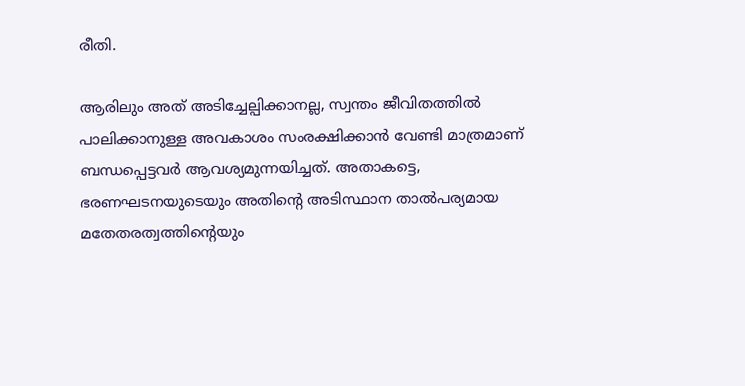രീതി.

ആരിലും അത് അടിച്ചേല്പിക്കാനല്ല, സ്വന്തം ജീവിതത്തിൽ പാലിക്കാനുള്ള അവകാശം സംരക്ഷിക്കാൻ വേണ്ടി മാത്രമാണ് ബന്ധപ്പെട്ടവർ ആവശ്യമുന്നയിച്ചത്. അതാകട്ടെ, ഭരണഘടനയുടെയും അതിൻ്റെ അടിസ്ഥാന താൽപര്യമായ മതേതരത്വത്തിൻ്റെയും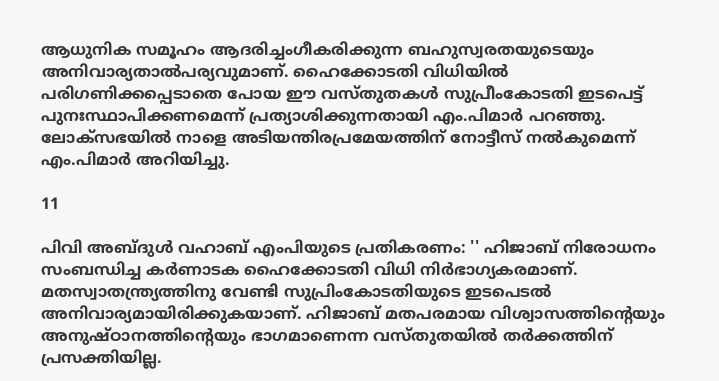ആധുനിക സമൂഹം ആദരിച്ചംഗീകരിക്കുന്ന ബഹുസ്വരതയുടെയും അനിവാര്യതാൽപര്യവുമാണ്. ഹൈക്കോടതി വിധിയിൽ പരിഗണിക്കപ്പെടാതെ പോയ ഈ വസ്തുതകൾ സുപ്രീംകോടതി ഇടപെട്ട് പുനഃസ്ഥാപിക്കണമെന്ന് പ്രത്യാശിക്കുന്നതായി എം.പിമാർ പറഞ്ഞു.
ലോക്സഭയിൽ നാളെ അടിയന്തിരപ്രമേയത്തിന് നോട്ടീസ് നൽകുമെന്ന് എം.പിമാർ അറിയിച്ചു.

11

പിവി അബ്ദുൾ വഹാബ് എംപിയുടെ പ്രതികരണം: '' ഹിജാബ് നിരോധനം സംബന്ധിച്ച കർണാടക ഹൈക്കോടതി വിധി നിർഭാഗ്യകരമാണ്. മതസ്വാതന്ത്ര്യത്തിനു വേണ്ടി സുപ്രിംകോടതിയുടെ ഇടപെടൽ അനിവാര്യമായിരിക്കുകയാണ്. ഹിജാബ് മതപരമായ വിശ്വാസത്തിന്റെയും അനുഷ്ഠാനത്തിന്റെയും ഭാഗമാണെന്ന വസ്തുതയിൽ തർക്കത്തിന് പ്രസക്തിയില്ല.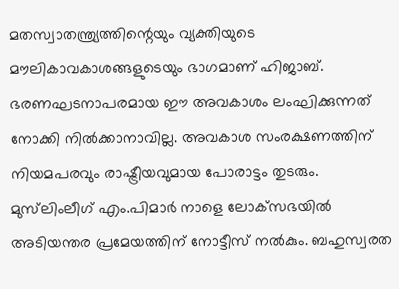മതസ്വാതന്ത്ര്യത്തിന്റെയും വ്യക്തിയുടെ മൗലികാവകാശങ്ങളുടെയും ഭാഗമാണ് ഹിജാബ്. ഭരണഘടനാപരമായ ഈ അവകാശം ലംഘിക്കുന്നത് നോക്കി നിൽക്കാനാവില്ല. അവകാശ സംരക്ഷണത്തിന് നിയമപരവും രാഷ്ട്രീയവുമായ പോരാട്ടം തുടരും. മുസ്‌ലിംലീഗ് എം.പിമാർ നാളെ ലോക്‌സഭയിൽ അടിയന്തര പ്രമേയത്തിന് നോട്ടീസ് നൽകും. ബഹുസ്വരത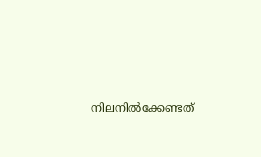നിലനിൽക്കേണ്ടത്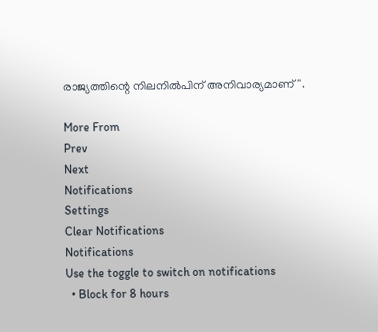രാജ്യത്തിന്റെ നിലനിൽപിന് അനിവാര്യമാണ്''.

More From
Prev
Next
Notifications
Settings
Clear Notifications
Notifications
Use the toggle to switch on notifications
  • Block for 8 hours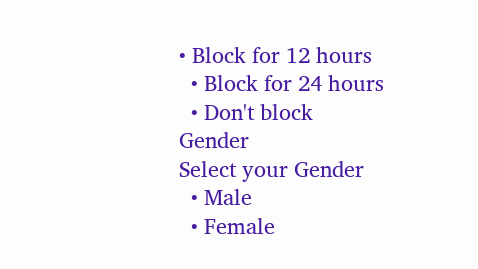• Block for 12 hours
  • Block for 24 hours
  • Don't block
Gender
Select your Gender
  • Male
  • Female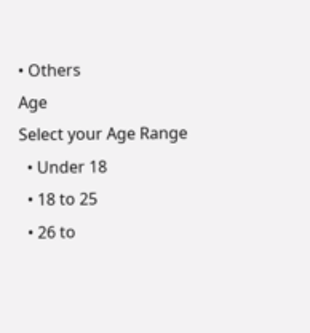• Others
Age
Select your Age Range
  • Under 18
  • 18 to 25
  • 26 to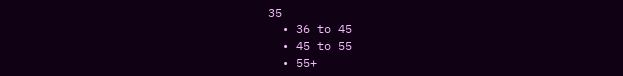35
  • 36 to 45
  • 45 to 55
  • 55+